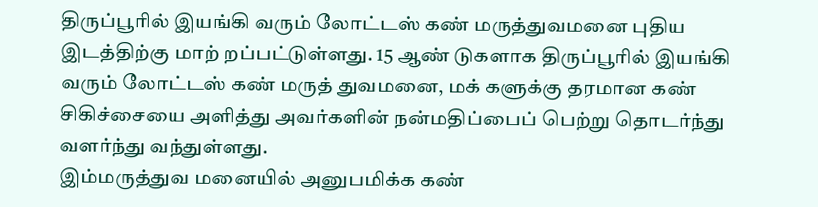திருப்பூரில் இயங்கி வரும் லோட்டஸ் கண் மருத்துவமனை புதிய இடத்திற்கு மாற் றப்பட்டுள்ளது. 15 ஆண் டுகளாக திருப்பூரில் இயங்கி வரும் லோட்டஸ் கண் மருத் துவமனை, மக் களுக்கு தரமான கண் சிகிச்சையை அளித்து அவர்களின் நன்மதிப்பைப் பெற்று தொடர்ந்து வளர்ந்து வந்துள்ளது.
இம்மருத்துவ மனையில் அனுபமிக்க கண்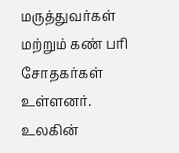மருத்துவர்கள் மற்றும் கண் பரி சோதகர்கள் உள்ளனர். உலகின்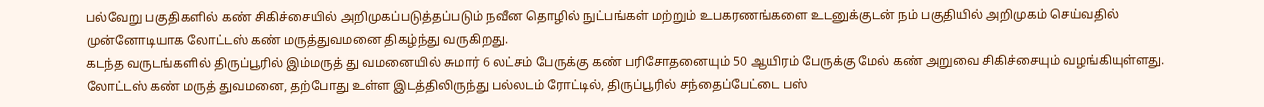பல்வேறு பகுதிகளில் கண் சிகிச்சையில் அறிமுகப்படுத்தப்படும் நவீன தொழில் நுட்பங்கள் மற்றும் உபகரணங்களை உடனுக்குடன் நம் பகுதியில் அறிமுகம் செய்வதில் முன்னோடியாக லோட்டஸ் கண் மருத்துவமனை திகழ்ந்து வருகிறது.
கடந்த வருடங்களில் திருப்பூரில் இம்மருத் து வமனையில் சுமார் 6 லட்சம் பேருக்கு கண் பரிசோதனையும் 50 ஆயிரம் பேருக்கு மேல் கண் அறுவை சிகிச்சையும் வழங்கியுள்ளது.
லோட்டஸ் கண் மருத் துவமனை, தற்போது உள்ள இடத்திலிருந்து பல்லடம் ரோட்டில், திருப்பூரில் சந்தைப்பேட்டை பஸ்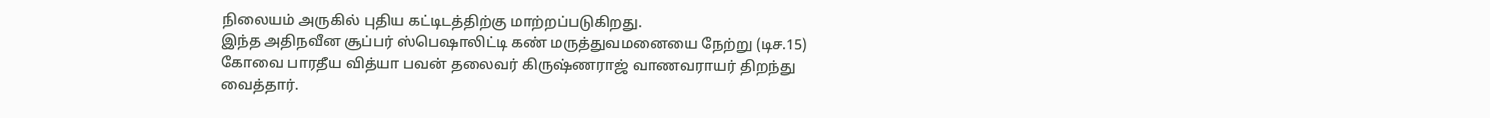நிலையம் அருகில் புதிய கட்டிடத்திற்கு மாற்றப்படுகிறது.
இந்த அதிநவீன சூப்பர் ஸ்பெஷாலிட்டி கண் மருத்துவமனையை நேற்று (டிச.15) கோவை பாரதீய வித்யா பவன் தலைவர் கிருஷ்ணராஜ் வாணவராயர் திறந்து வைத்தார்.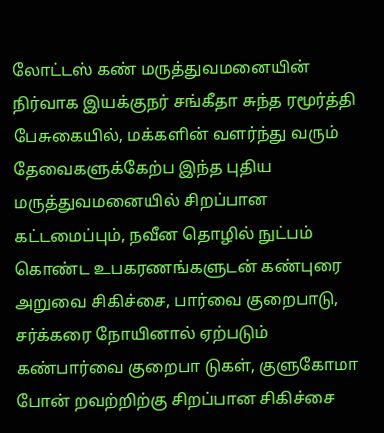லோட்டஸ் கண் மருத்துவமனையின் நிர்வாக இயக்குநர் சங்கீதா சுந்த ரமூர்த்தி பேசுகையில், மக்களின் வளர்ந்து வரும் தேவைகளுக்கேற்ப இந்த புதிய மருத்துவமனையில் சிறப்பான கட்டமைப்பும், நவீன தொழில் நுட்பம் கொண்ட உபகரணங்களுடன் கண்புரை அறுவை சிகிச்சை, பார்வை குறைபாடு, சர்க்கரை நோயினால் ஏற்படும் கண்பார்வை குறைபா டுகள், குளுகோமா போன் றவற்றிற்கு சிறப்பான சிகிச்சை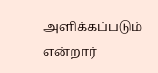அளிக்கப்படும் என்றார்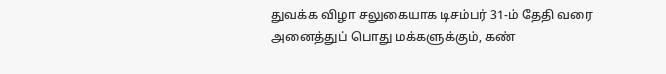துவக்க விழா சலுகையாக டிசம்பர் 31-ம் தேதி வரை அனைத்துப் பொது மக்களுக்கும், கண்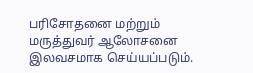பரிசோதனை மற்றும் மருத்துவர் ஆலோசனை இலவசமாக செய்யப்படும்.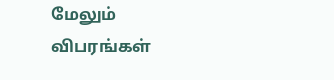மேலும் விபரங்கள்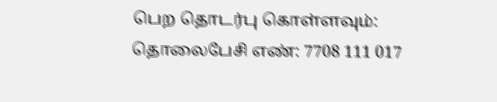பெற தொடர்பு கொள்ளவும்: தொலைபேசி எண்: 7708 111 017